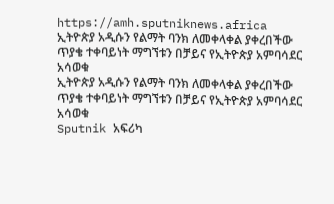https://amh.sputniknews.africa
ኢትዮጵያ አዲሱን የልማት ባንክ ለመቀላቀል ያቀረበችው ጥያቄ ተቀባይነት ማግኘቱን በቻይና የኢትዮጵያ አምባሳደር አሳወቁ
ኢትዮጵያ አዲሱን የልማት ባንክ ለመቀላቀል ያቀረበችው ጥያቄ ተቀባይነት ማግኘቱን በቻይና የኢትዮጵያ አምባሳደር አሳወቁ
Sputnik አፍሪካ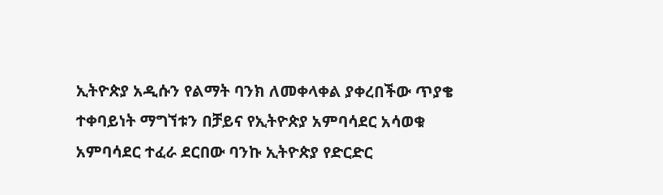ኢትዮጵያ አዲሱን የልማት ባንክ ለመቀላቀል ያቀረበችው ጥያቄ ተቀባይነት ማግኘቱን በቻይና የኢትዮጵያ አምባሳደር አሳወቁ አምባሳደር ተፈራ ደርበው ባንኩ ኢትዮጵያ የድርድር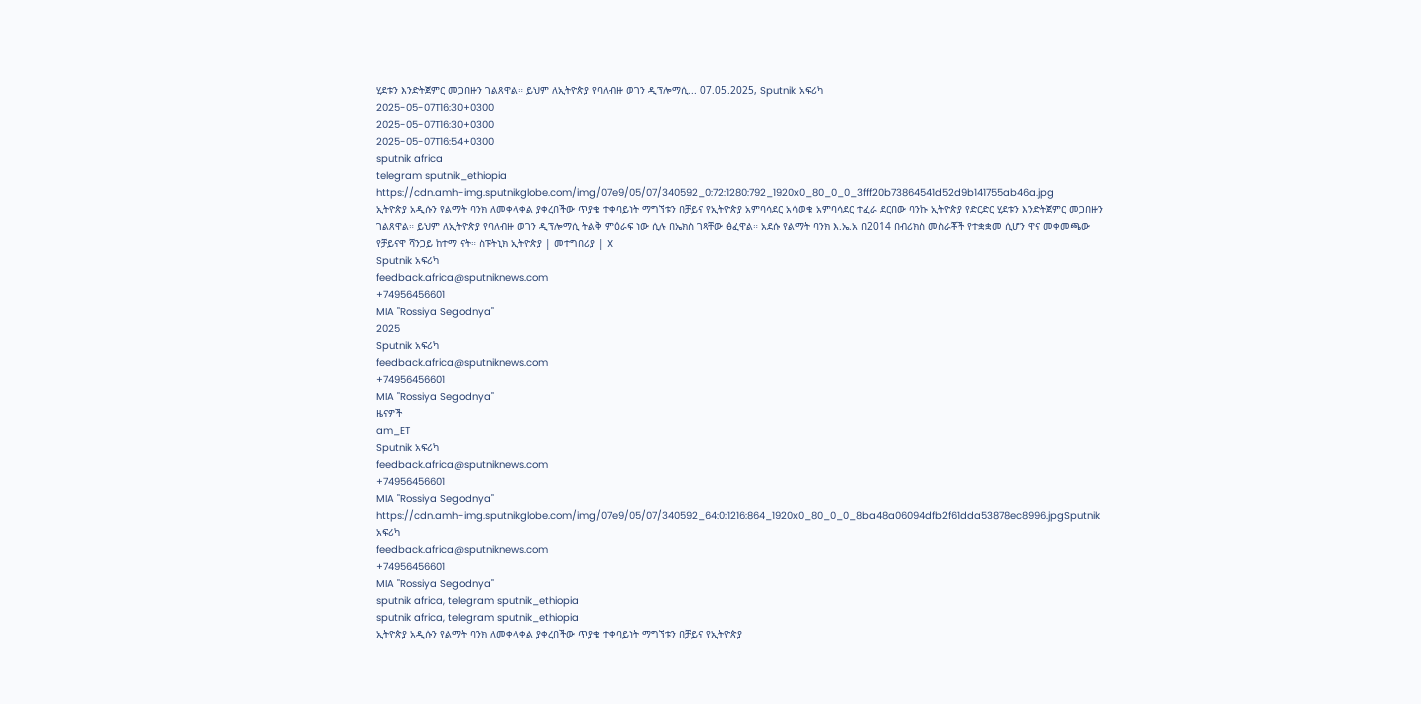ሂደቱን እንድትጀምር መጋበዙን ገልጸዋል። ይህም ለኢትዮጵያ የባለብዙ ወገን ዲፕሎማሲ... 07.05.2025, Sputnik አፍሪካ
2025-05-07T16:30+0300
2025-05-07T16:30+0300
2025-05-07T16:54+0300
sputnik africa
telegram sputnik_ethiopia
https://cdn.amh-img.sputnikglobe.com/img/07e9/05/07/340592_0:72:1280:792_1920x0_80_0_0_3fff20b73864541d52d9b141755ab46a.jpg
ኢትዮጵያ አዲሱን የልማት ባንክ ለመቀላቀል ያቀረበችው ጥያቄ ተቀባይነት ማግኘቱን በቻይና የኢትዮጵያ አምባሳደር አሳወቁ አምባሳደር ተፈራ ደርበው ባንኩ ኢትዮጵያ የድርድር ሂደቱን እንድትጀምር መጋበዙን ገልጸዋል። ይህም ለኢትዮጵያ የባለብዙ ወገን ዲፕሎማሲ ትልቅ ምዕራፍ ነው ሲሉ በኤክስ ገጻቸው ፅፈዋል። አደሱ የልማት ባንክ እ.ኤ.አ በ2014 በብሪክስ መስራቾች የተቋቋመ ሲሆን ዋና መቀመጫው የቻይናዋ ሻንጋይ ከተማ ናት። ስፑትኒክ ኢትዮጵያ | መተግበሪያ | X
Sputnik አፍሪካ
feedback.africa@sputniknews.com
+74956456601
MIA "Rossiya Segodnya"
2025
Sputnik አፍሪካ
feedback.africa@sputniknews.com
+74956456601
MIA "Rossiya Segodnya"
ዜናዎች
am_ET
Sputnik አፍሪካ
feedback.africa@sputniknews.com
+74956456601
MIA "Rossiya Segodnya"
https://cdn.amh-img.sputnikglobe.com/img/07e9/05/07/340592_64:0:1216:864_1920x0_80_0_0_8ba48a06094dfb2f61dda53878ec8996.jpgSputnik አፍሪካ
feedback.africa@sputniknews.com
+74956456601
MIA "Rossiya Segodnya"
sputnik africa, telegram sputnik_ethiopia
sputnik africa, telegram sputnik_ethiopia
ኢትዮጵያ አዲሱን የልማት ባንክ ለመቀላቀል ያቀረበችው ጥያቄ ተቀባይነት ማግኘቱን በቻይና የኢትዮጵያ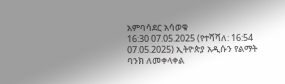አምባሳደር አሳወቁ
16:30 07.05.2025 (የተሻሻለ: 16:54 07.05.2025) ኢትዮጵያ አዲሱን የልማት ባንክ ለመቀላቀል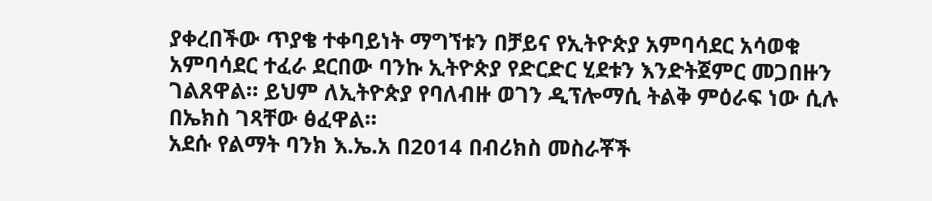ያቀረበችው ጥያቄ ተቀባይነት ማግኘቱን በቻይና የኢትዮጵያ አምባሳደር አሳወቁ
አምባሳደር ተፈራ ደርበው ባንኩ ኢትዮጵያ የድርድር ሂደቱን እንድትጀምር መጋበዙን ገልጸዋል። ይህም ለኢትዮጵያ የባለብዙ ወገን ዲፕሎማሲ ትልቅ ምዕራፍ ነው ሲሉ በኤክስ ገጻቸው ፅፈዋል።
አደሱ የልማት ባንክ እ.ኤ.አ በ2014 በብሪክስ መስራቾች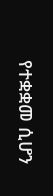የተቋቋመ ሲሆን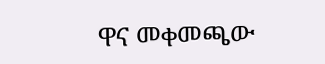ዋና መቀመጫው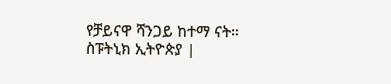የቻይናዋ ሻንጋይ ከተማ ናት።
ስፑትኒክ ኢትዮጵያ |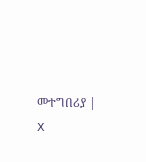መተግበሪያ | X